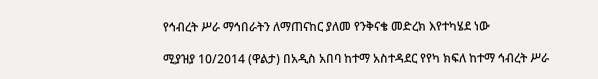የኅብረት ሥራ ማኅበራትን ለማጠናከር ያለመ የንቅናቄ መድረክ እየተካሄደ ነው

ሚያዝያ 10/2014 (ዋልታ) በአዲስ አበባ ከተማ አስተዳደር የየካ ክፍለ ከተማ ኅብረት ሥራ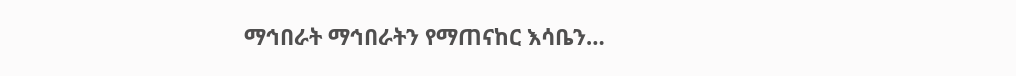ማኅበራት ማኅበራትን የማጠናከር እሳቤን…